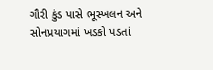ગૌરી કુંડ પાસે ભૂસ્ખલન અને સોનપ્રયાગમાં ખડકો પડતાં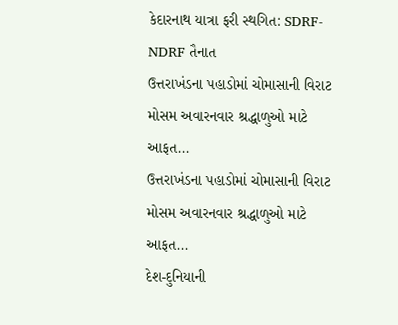કેદારનાથ યાત્રા ફરી સ્થગિત: SDRF-NDRF તૈનાત
ઉત્તરાખંડના પહાડોમાં ચોમાસાની વિરાટ મોસમ અવારનવાર શ્રદ્ધાળુઓ માટે આફત...
ઉત્તરાખંડના પહાડોમાં ચોમાસાની વિરાટ મોસમ અવારનવાર શ્રદ્ધાળુઓ માટે આફત...
દેશ-દુનિયાની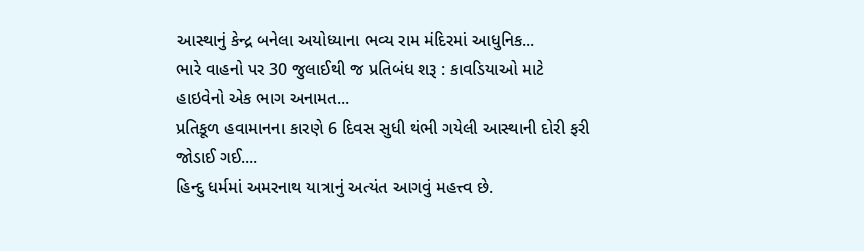આસ્થાનું કેન્દ્ર બનેલા અયોધ્યાના ભવ્ય રામ મંદિરમાં આધુનિક...
ભારે વાહનો પર 30 જુલાઈથી જ પ્રતિબંધ શરૂ : કાવડિયાઓ માટે હાઇવેનો એક ભાગ અનામત...
પ્રતિકૂળ હવામાનના કારણે 6 દિવસ સુધી થંભી ગયેલી આસ્થાની દોરી ફરી જોડાઈ ગઈ....
હિન્દુ ધર્મમાં અમરનાથ યાત્રાનું અત્યંત આગવું મહત્ત્વ છે.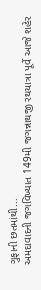ગુફાની છતમાંથી...
અમદાવાદની જગવિખ્યાત 149મી જગન્નાથજી રથયાત્રા પૂર્વે આજે શહેર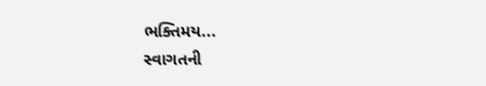ભક્તિમય...
સ્વાગતની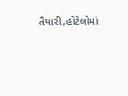તૈયારી,હોટેલોમાં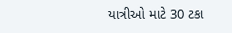યાત્રીઓ માટે 30 ટકા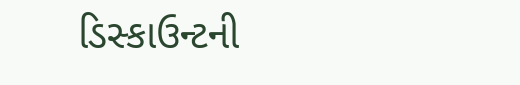ડિસ્કાઉન્ટની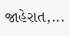જાહેરાત,...